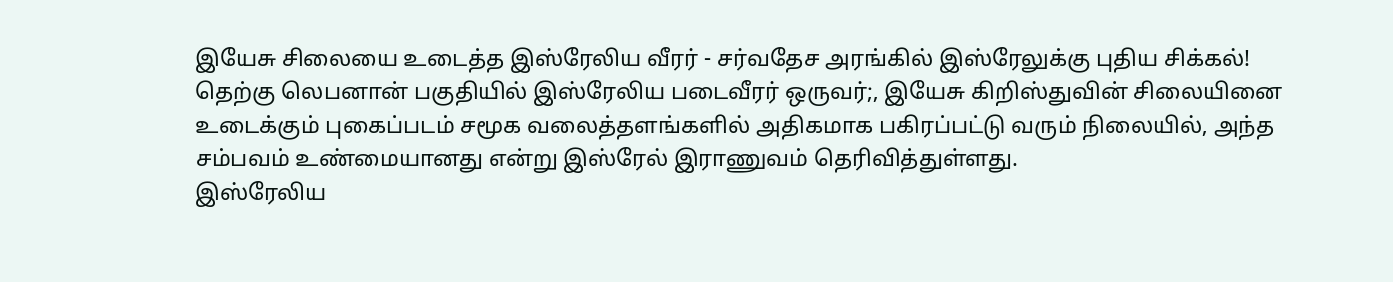இயேசு சிலையை உடைத்த இஸ்ரேலிய வீரர் - சர்வதேச அரங்கில் இஸ்ரேலுக்கு புதிய சிக்கல்!
தெற்கு லெபனான் பகுதியில் இஸ்ரேலிய படைவீரர் ஒருவர்;, இயேசு கிறிஸ்துவின் சிலையினை உடைக்கும் புகைப்படம் சமூக வலைத்தளங்களில் அதிகமாக பகிரப்பட்டு வரும் நிலையில், அந்த சம்பவம் உண்மையானது என்று இஸ்ரேல் இராணுவம் தெரிவித்துள்ளது.
இஸ்ரேலிய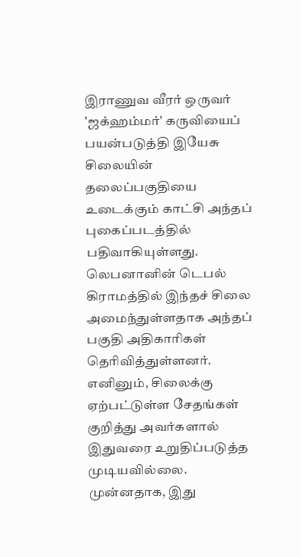இராணுவ வீரர் ஒருவர் 'ஜக்ஹம்மர்' கருவியைப் பயன்படுத்தி இயேசு சிலையின் தலைப்பகுதியை உடைக்கும் காட்சி அந்தப் புகைப்படத்தில் பதிவாகியுள்ளது. லெபனானின் டெபல் கிராமத்தில் இந்தச் சிலை அமைந்துள்ளதாக அந்தப் பகுதி அதிகாரிகள் தெரிவித்துள்ளனர். எனினும், சிலைக்கு ஏற்பட்டுள்ள சேதங்கள் குறித்து அவர்களால் இதுவரை உறுதிப்படுத்த முடியவில்லை. முன்னதாக, இது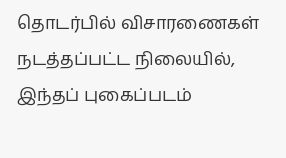தொடர்பில் விசாரணைகள் நடத்தப்பட்ட நிலையில், இந்தப் புகைப்படம்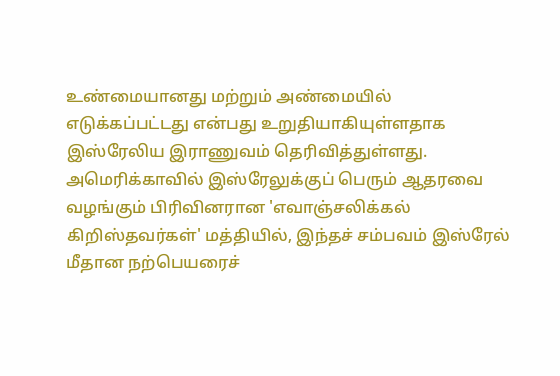உண்மையானது மற்றும் அண்மையில் எடுக்கப்பட்டது என்பது உறுதியாகியுள்ளதாக இஸ்ரேலிய இராணுவம் தெரிவித்துள்ளது.
அமெரிக்காவில் இஸ்ரேலுக்குப் பெரும் ஆதரவை வழங்கும் பிரிவினரான 'எவாஞ்சலிக்கல் கிறிஸ்தவர்கள்' மத்தியில், இந்தச் சம்பவம் இஸ்ரேல் மீதான நற்பெயரைச்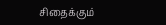சிதைக்கும்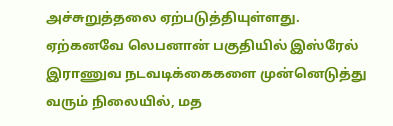அச்சுறுத்தலை ஏற்படுத்தியுள்ளது.
ஏற்கனவே லெபனான் பகுதியில் இஸ்ரேல் இராணுவ நடவடிக்கைகளை முன்னெடுத்து வரும் நிலையில், மத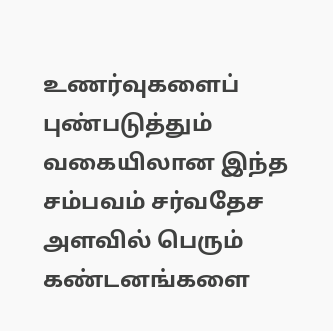உணர்வுகளைப் புண்படுத்தும் வகையிலான இந்த சம்பவம் சர்வதேச அளவில் பெரும் கண்டனங்களை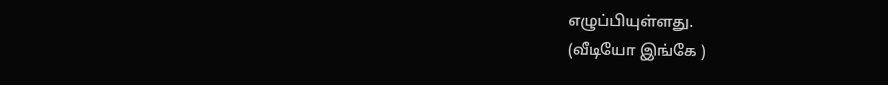எழுப்பியுள்ளது.
(வீடியோ இங்கே )